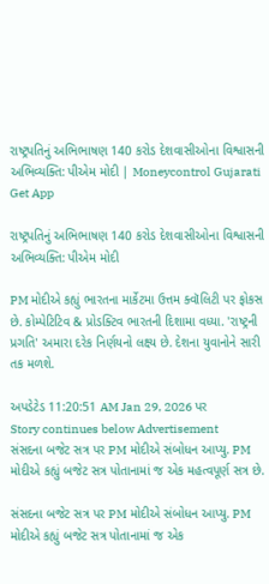રાષ્ટ્રપતિનું અભિભાષણ 140 કરોડ દેશવાસીઓના વિશ્વાસની અભિવ્યક્તિ: પીએમ મોદી | Moneycontrol Gujarati
Get App

રાષ્ટ્રપતિનું અભિભાષણ 140 કરોડ દેશવાસીઓના વિશ્વાસની અભિવ્યક્તિ: પીએમ મોદી

PM મોદીએ કહ્યું ભારતના માર્કેટમા ઉત્તમ ક્વૉલિટી પર ફોકસ છે. કોમ્પેટિટિવ & પ્રોડક્ટિવ ભારતની દિશામા વધ્યા. 'રાષ્ટ્રની પ્રગતિ' અમારા દરેક નિર્ણયનો લક્ષ્ય છે. દેશના યુવાનોને સારી તક મળશે.

અપડેટેડ 11:20:51 AM Jan 29, 2026 પર
Story continues below Advertisement
સંસદના બજેટ સત્ર પર PM મોદીએ સંબોધન આપ્યુ. PM મોદીએ કહ્યું બજેટ સત્ર પોતાનામાં જ એક મહત્વપૂર્ણ સત્ર છે.

સંસદના બજેટ સત્ર પર PM મોદીએ સંબોધન આપ્યુ. PM મોદીએ કહ્યું બજેટ સત્ર પોતાનામાં જ એક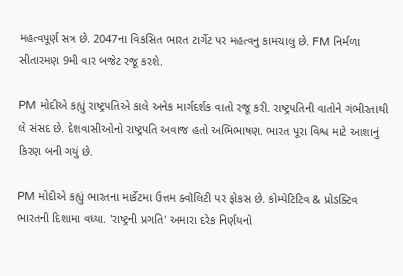મહત્વપૂર્ણ સત્ર છે. 2047ના વિકસિત ભારત ટાર્ગેટ પર મહત્વનુ કામચાલુ છે. FM નિર્મળા સીતારમણ 9મી વાર બજેટ રજૂ કરશે.

PM મોદીએ કહ્યું રાષ્ટ્રપતિએ કાલે અનેક માર્ગદર્શક વાતો રજૂ કરી. રાષ્ટ્રપતિની વાતોને ગંભીરતાથી લે સંસદ છે. દેશવાસીઓનો રાષ્ટ્રપતિ અવાજ હતો અભિભાષણ. ભારત પૂરા વિશ્વ માટે આશાનું કિરણ બની ગયું છે.

PM મોદીએ કહ્યું ભારતના માર્કેટમા ઉત્તમ ક્વૉલિટી પર ફોકસ છે. કોમ્પેટિટિવ & પ્રોડક્ટિવ ભારતની દિશામા વધ્યા. 'રાષ્ટ્રની પ્રગતિ' અમારા દરેક નિર્ણયનો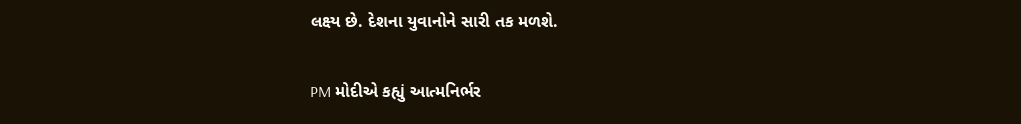લક્ષ્ય છે. દેશના યુવાનોને સારી તક મળશે.


PM મોદીએ કહ્યું આત્મનિર્ભર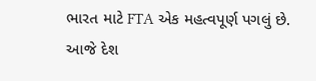ભારત માટે FTA એક મહત્વપૂર્ણ પગલું છે. આજે દેશ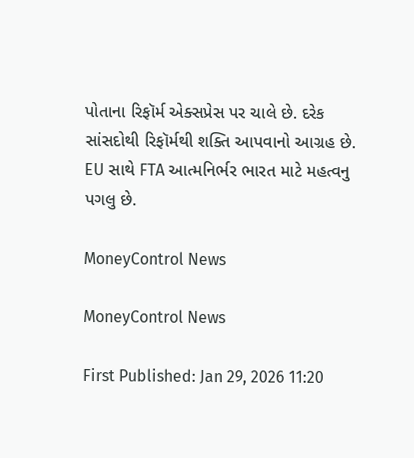પોતાના રિફૉર્મ એક્સપ્રેસ પર ચાલે છે. દરેક સાંસદોથી રિફૉર્મથી શક્તિ આપવાનો આગ્રહ છે. EU સાથે FTA આત્મનિર્ભર ભારત માટે મહત્વનુ પગલુ છે.

MoneyControl News

MoneyControl News

First Published: Jan 29, 2026 11:20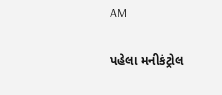AM

પહેલા મનીકંટ્રોલ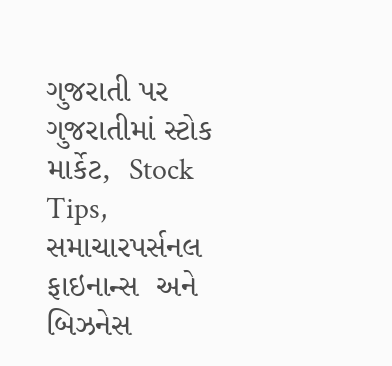ગુજરાતી પર ગુજરાતીમાં સ્ટોક માર્કેટ,  Stock Tips,  સમાચારપર્સનલ ફાઇનાન્સ  અને બિઝનેસ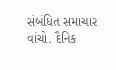સંબંધિત સમાચાર વાંચો. દૈનિક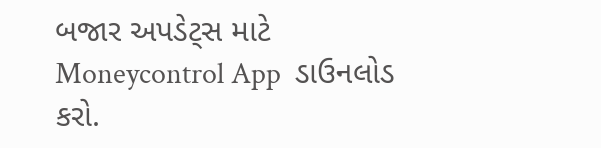બજાર અપડેટ્સ માટે Moneycontrol App  ડાઉનલોડ કરો.